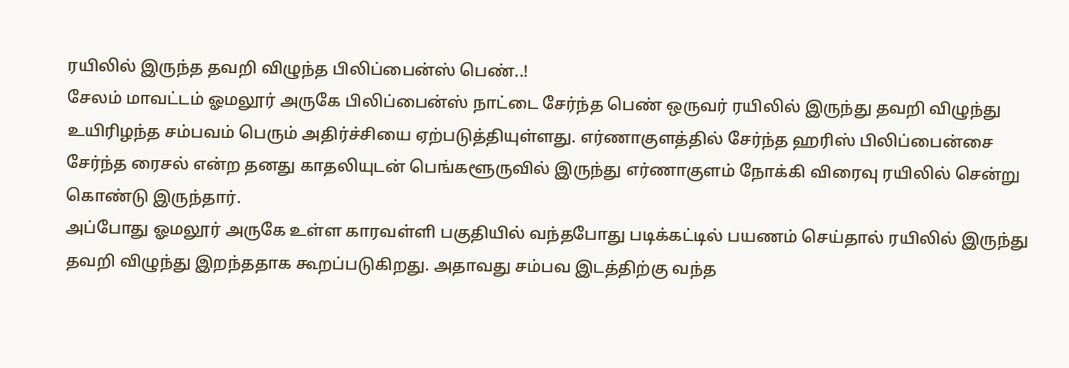ரயிலில் இருந்த தவறி விழுந்த பிலிப்பைன்ஸ் பெண்..!
சேலம் மாவட்டம் ஓமலூர் அருகே பிலிப்பைன்ஸ் நாட்டை சேர்ந்த பெண் ஒருவர் ரயிலில் இருந்து தவறி விழுந்து உயிரிழந்த சம்பவம் பெரும் அதிர்ச்சியை ஏற்படுத்தியுள்ளது. எர்ணாகுளத்தில் சேர்ந்த ஹரிஸ் பிலிப்பைன்சை சேர்ந்த ரைசல் என்ற தனது காதலியுடன் பெங்களூருவில் இருந்து எர்ணாகுளம் நோக்கி விரைவு ரயிலில் சென்று கொண்டு இருந்தார்.
அப்போது ஓமலூர் அருகே உள்ள காரவள்ளி பகுதியில் வந்தபோது படிக்கட்டில் பயணம் செய்தால் ரயிலில் இருந்து தவறி விழுந்து இறந்ததாக கூறப்படுகிறது. அதாவது சம்பவ இடத்திற்கு வந்த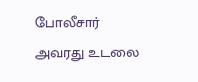போலீசார் அவரது உடலை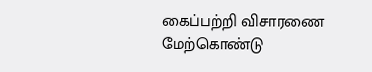கைப்பற்றி விசாரணை மேற்கொண்டு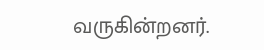வருகின்றனர்.